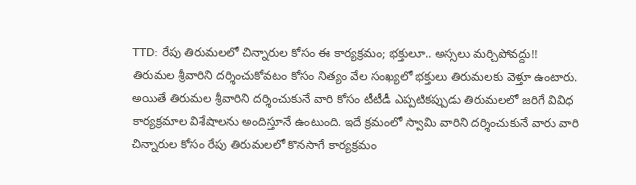TTD: రేపు తిరుమలలో చిన్నారుల కోసం ఈ కార్యక్రమం; భక్తులూ.. అస్సలు మర్చిపోవద్దు!!
తిరుమల శ్రీవారిని దర్శించుకోవటం కోసం నిత్యం వేల సంఖ్యలో భక్తులు తిరుమలకు వెళ్తూ ఉంటారు. అయితే తిరుమల శ్రీవారిని దర్శించుకునే వారి కోసం టీటీడీ ఎప్పటికప్పుడు తిరుమలలో జరిగే వివిధ కార్యక్రమాల విశేషాలను అందిస్తూనే ఉంటుంది. ఇదే క్రమంలో స్వామి వారిని దర్శించుకునే వారు వారి చిన్నారుల కోసం రేపు తిరుమలలో కొనసాగే కార్యక్రమం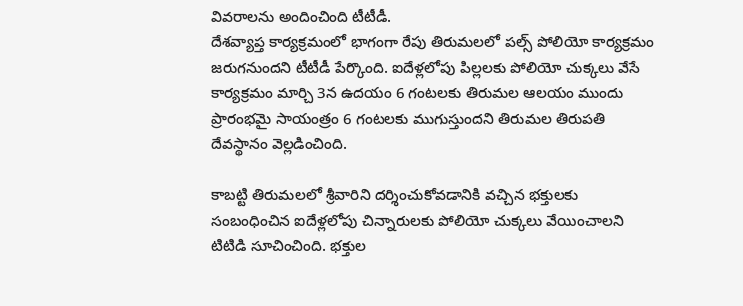వివరాలను అందించింది టీటీడీ.
దేశవ్యాప్త కార్యక్రమంలో భాగంగా రేపు తిరుమలలో పల్స్ పోలియో కార్యక్రమం జరుగనుందని టీటీడీ పేర్కొంది. ఐదేళ్లలోపు పిల్లలకు పోలియో చుక్కలు వేసే కార్యక్రమం మార్చి 3న ఉదయం 6 గంటలకు తిరుమల ఆలయం ముందు ప్రారంభమై సాయంత్రం 6 గంటలకు ముగుస్తుందని తిరుమల తిరుపతి దేవస్థానం వెల్లడించింది.

కాబట్టి తిరుమలలో శ్రీవారిని దర్శించుకోవడానికి వచ్చిన భక్తులకు సంబంధించిన ఐదేళ్లలోపు చిన్నారులకు పోలియో చుక్కలు వేయించాలని టిటిడి సూచించింది. భక్తుల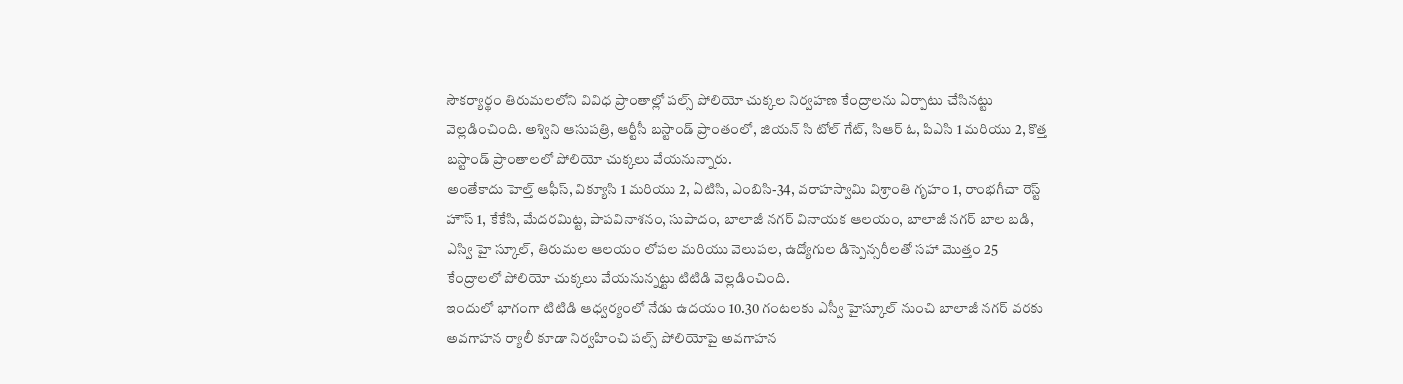సౌకర్యార్థం తిరుమలలోని వివిధ ప్రాంతాల్లో పల్స్ పోలియో చుక్కల నిర్వహణ కేంద్రాలను ఏర్పాటు చేసినట్టు వెల్లడించింది. అశ్విని ఆసుపత్రి, ఆర్టీసీ బస్టాండ్ ప్రాంతంలో, జియన్ సి టోల్ గేట్, సిఆర్ ఓ, పిఎసి 1 మరియు 2, కొత్త బస్టాండ్ ప్రాంతాలలో పోలియో చుక్కలు వేయనున్నారు.
అంతేకాదు హెల్త్ ఆఫీస్, విక్యూసి 1 మరియు 2, ఏటిసి, ఎంబిసి-34, వరాహస్వామి విశ్రాంతి గృహం 1, రాంభగీచా రెస్ట్ హౌస్ 1, కేకేసి, మేదరమిట్ట, పాపవినాశనం, సుపాదం, బాలాజీ నగర్ వినాయక ఆలయం, బాలాజీ నగర్ బాల బడి, ఎస్వి హై స్కూల్, తిరుమల ఆలయం లోపల మరియు వెలుపల, ఉద్యోగుల డిస్పెన్సరీలతో సహా మొత్తం 25 కేంద్రాలలో పోలియో చుక్కలు వేయనున్నట్టు టిటిడి వెల్లడించింది.
ఇందులో భాగంగా టిటిడి ఆధ్వర్యంలో నేడు ఉదయం 10.30 గంటలకు ఎస్వీ హైస్కూల్ నుంచి బాలాజీ నగర్ వరకు అవగాహన ర్యాలీ కూడా నిర్వహించి పల్స్ పోలియోపై అవగాహన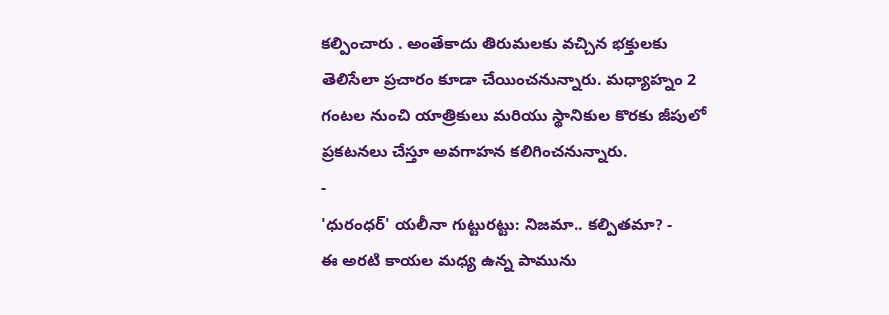కల్పించారు . అంతేకాదు తిరుమలకు వచ్చిన భక్తులకు తెలిసేలా ప్రచారం కూడా చేయించనున్నారు. మధ్యాహ్నం 2 గంటల నుంచి యాత్రికులు మరియు స్థానికుల కొరకు జీపులో ప్రకటనలు చేస్తూ అవగాహన కలిగించనున్నారు.
-
'ధురంధర్' యలీనా గుట్టురట్టు: నిజమా.. కల్పితమా? -
ఈ అరటి కాయల మధ్య ఉన్న పామును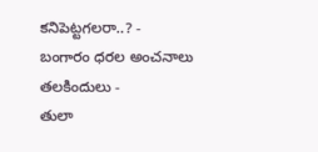కనిపెట్టగలరా..? -
బంగారం ధరల అంచనాలు తలకిందులు -
తులా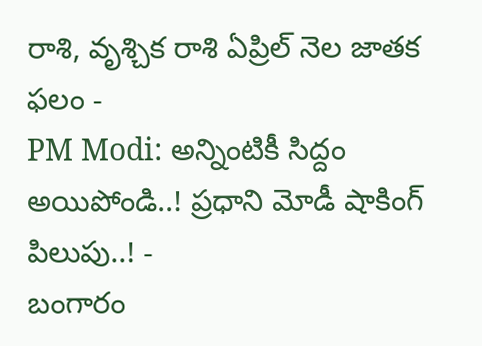రాశి, వృశ్చిక రాశి ఏప్రిల్ నెల జాతక ఫలం -
PM Modi: అన్నింటికీ సిద్దం అయిపోండి..! ప్రధాని మోడీ షాకింగ్ పిలుపు..! -
బంగారం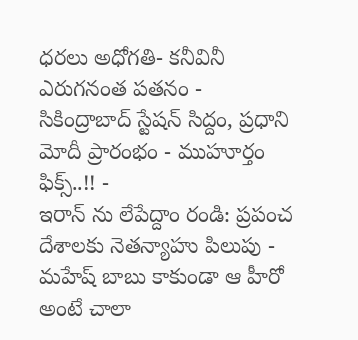ధరలు అధోగతి- కనీవినీ ఎరుగనంత పతనం -
సికింద్రాబాద్ స్టేషన్ సిద్దం, ప్రధాని మోదీ ప్రారంభం - ముహూర్తం ఫిక్స్..!! -
ఇరాన్ ను లేపేద్దాం రండి: ప్రపంచ దేశాలకు నెతన్యాహు పిలుపు -
మహేష్ బాబు కాకుండా ఆ హీరో అంటే చాలా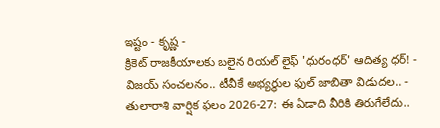ఇష్టం - కృష్ణ -
క్రికెట్ రాజకీయాలకు బలైన రియల్ లైఫ్ 'ధురంధర్' ఆదిత్య ధర్! -
విజయ్ సంచలనం.. టీవీకే అభ్యర్థుల ఫుల్ జాబితా విడుదల.. -
తులారాశి వార్షిక ఫలం 2026-27: ఈ ఏడాది వీరికి తిరుగేలేదు..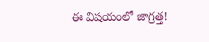ఈ విషయంలో జాగ్రత్త!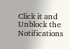Click it and Unblock the Notifications